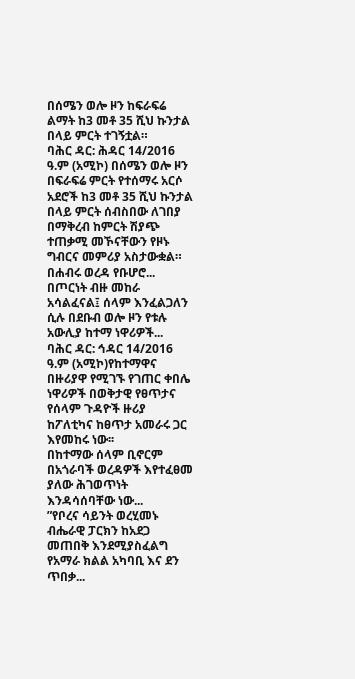በሰሜን ወሎ ዞን ከፍራፍሬ ልማት ከ3 መቶ 35 ሺህ ኩንታል በላይ ምርት ተገኝቷል።
ባሕር ዳር: ሕዳር 14/2016 ዓ.ም (አሚኮ) በሰሜን ወሎ ዞን በፍራፍሬ ምርት የተሰማሩ አርሶ አደሮች ከ3 መቶ 35 ሺህ ኩንታል በላይ ምርት ሰብስበው ለገበያ በማቅረብ ከምርት ሽያጭ ተጠቃሚ መኾናቸውን የዞኑ ግብርና መምሪያ አስታውቋል።
በሐብሩ ወረዳ የቡሆሮ...
በጦርነት ብዙ መከራ አሳልፈናል፤ ሰላም እንፈልጋለን ሲሉ በደቡብ ወሎ ዞን የቱሉ አውሊያ ከተማ ነዋሪዎች...
ባሕር ዳር: ኅዳር 14/2016 ዓ.ም (አሚኮ)የከተማዋና በዙሪያዋ የሚገኙ የገጠር ቀበሌ ነዋሪዎች በወቅታዊ የፀጥታና የሰላም ጉዳዮች ዙሪያ ከፖለቲካና ከፀጥታ አመራሩ ጋር እየመከሩ ነው፡፡
በከተማው ሰላም ቢኖርም በአጎራባች ወረዳዎች እየተፈፀመ ያለው ሕገወጥነት እንዳሳሰባቸው ነው...
”የቦረና ሳይንት ወረሂመኑ ብሔራዊ ፓርክን ከአደጋ መጠበቅ እንደሚያስፈልግ የአማራ ክልል አካባቢ እና ደን ጥበቃ...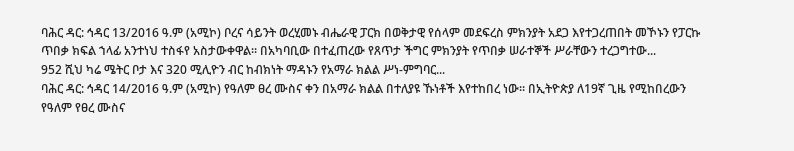ባሕር ዳር: ኅዳር 13/2016 ዓ.ም (አሚኮ) ቦረና ሳይንት ወረሂመኑ ብሔራዊ ፓርክ በወቅታዊ የሰላም መደፍረስ ምክንያት አደጋ እየተጋረጠበት መኾኑን የፓርኩ ጥበቃ ክፍል ኀላፊ አንተነህ ተስፋየ አስታውቀዋል። በአካባቢው በተፈጠረው የጸጥታ ችግር ምክንያት የጥበቃ ሠራተኞች ሥራቸውን ተረጋግተው...
952 ሺህ ካሬ ሜትር ቦታ እና 320 ሚሊዮን ብር ከብክነት ማዳኑን የአማራ ክልል ሥነ-ምግባር...
ባሕር ዳር: ኅዳር 14/2016 ዓ.ም (አሚኮ) የዓለም ፀረ ሙስና ቀን በአማራ ክልል በተለያዩ ኹነቶች እየተከበረ ነው። በኢትዮጵያ ለ19ኛ ጊዜ የሚከበረውን የዓለም የፀረ ሙስና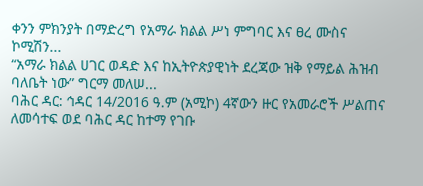ቀንን ምክንያት በማድረግ የአማራ ክልል ሥነ ምግባር እና ፀረ ሙስና ኮሚሽን...
“አማራ ክልል ሀገር ወዳድ እና ከኢትዮጵያዊነት ደረጃው ዝቅ የማይል ሕዝብ ባለቤት ነው” ግርማ መለሠ...
ባሕር ዳር: ኅዳር 14/2016 ዓ.ም (አሚኮ) 4ኛውን ዙር የአመራሮች ሥልጠና ለመሳተፍ ወደ ባሕር ዳር ከተማ የገቡ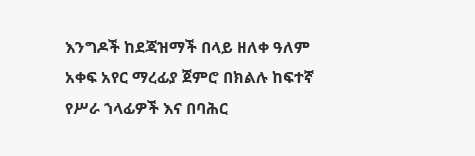እንግዶች ከደጃዝማች በላይ ዘለቀ ዓለም አቀፍ አየር ማረፊያ ጀምሮ በክልሉ ከፍተኛ የሥራ ኀላፊዎች እና በባሕር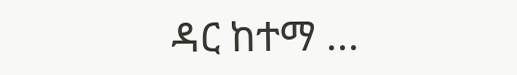ዳር ከተማ ...